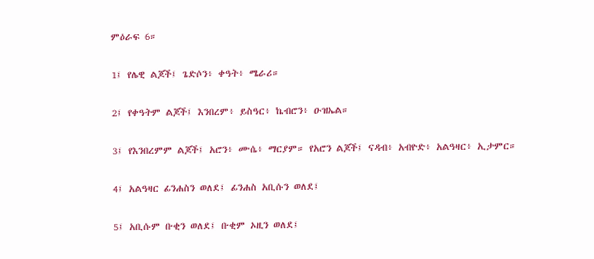ምዕራፍ 6።

1፤ የሌዊ ልጆች፤ ጌድሶን፥ ቀዓት፥ ሜራሪ።

2፤ የቀዓትም ልጆች፤ እንበረም፥ ይስዓር፥ ኬብሮን፥ ዑዝኤል።

3፤ የእንበረምም ልጆች፤ አሮን፥ ሙሴ፥ ማርያም። የአሮን ልጆች፤ ናዳብ፥ አብዮድ፥ አልዓዛር፥ ኢታምር።

4፤ አልዓዛር ፊንሐስን ወለደ፤ ፊንሐስ አቢሱን ወለደ፤

5፤ አቢሱም ቡቂን ወለደ፤ ቡቂም ኦዚን ወለደ፤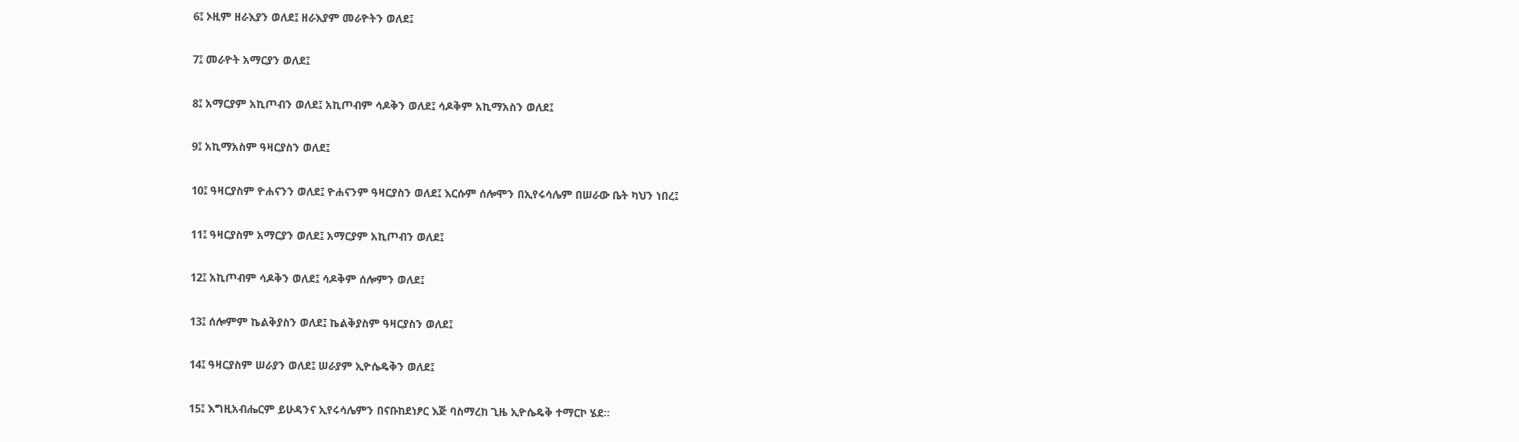6፤ ኦዚም ዘራእያን ወለደ፤ ዘራእያም መራዮትን ወለደ፤

7፤ መራዮት አማርያን ወለደ፤

8፤ አማርያም አኪጦብን ወለደ፤ አኪጦብም ሳዶቅን ወለደ፤ ሳዶቅም አኪማአስን ወለደ፤

9፤ አኪማአስም ዓዛርያስን ወለደ፤

10፤ ዓዛርያስም ዮሐናንን ወለደ፤ ዮሐናንም ዓዛርያስን ወለደ፤ እርሱም ሰሎሞን በኢየሩሳሌም በሠራው ቤት ካህን ነበረ፤

11፤ ዓዛርያስም አማርያን ወለደ፤ አማርያም አኪጦብን ወለደ፤

12፤ አኪጦብም ሳዶቅን ወለደ፤ ሳዶቅም ሰሎምን ወለደ፤

13፤ ሰሎምም ኬልቅያስን ወለደ፤ ኬልቅያስም ዓዛርያስን ወለደ፤

14፤ ዓዛርያስም ሠራያን ወለደ፤ ሠራያም ኢዮሴዴቅን ወለደ፤

15፤ እግዚአብሔርም ይሁዳንና ኢየሩሳሌምን በናቡከደነፆር እጅ ባስማረከ ጊዜ ኢዮሴዴቅ ተማርኮ ሄደ።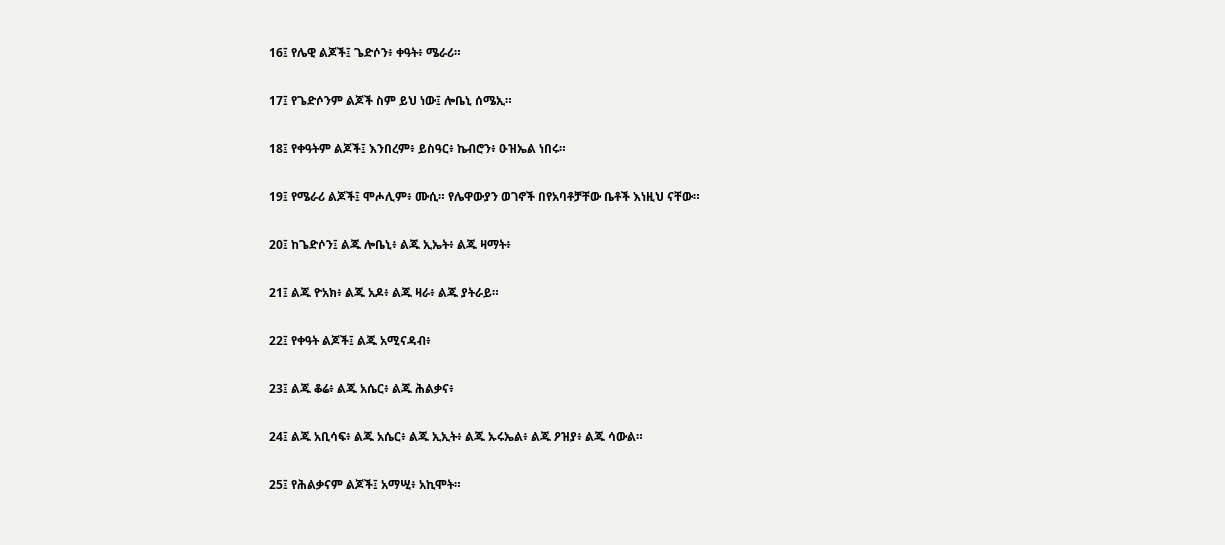16፤ የሌዊ ልጆች፤ ጌድሶን፥ ቀዓት፥ ሜራሪ።

17፤ የጌድሶንም ልጆች ስም ይህ ነው፤ ሎቤኒ ሰሜኢ።

18፤ የቀዓትም ልጆች፤ እንበረም፥ ይስዓር፥ ኬብሮን፥ ዑዝኤል ነበሩ።

19፤ የሜራሪ ልጆች፤ ሞሖሊም፥ ሙሲ። የሌዋውያን ወገኖች በየአባቶቻቸው ቤቶች እነዚህ ናቸው።

20፤ ከጌድሶን፤ ልጁ ሎቤኒ፥ ልጁ ኢኤት፥ ልጁ ዛማት፥

21፤ ልጁ ዮአክ፥ ልጁ አዶ፥ ልጁ ዛራ፥ ልጁ ያትራይ።

22፤ የቀዓት ልጆች፤ ልጁ አሚናዳብ፥

23፤ ልጁ ቆሬ፥ ልጁ አሴር፥ ልጁ ሕልቃና፥

24፤ ልጁ አቢሳፍ፥ ልጁ አሴር፥ ልጁ ኢኢት፥ ልጁ ኡሩኤል፥ ልጁ ዖዝያ፥ ልጁ ሳውል።

25፤ የሕልቃናም ልጆች፤ አማሢ፥ አኪሞት።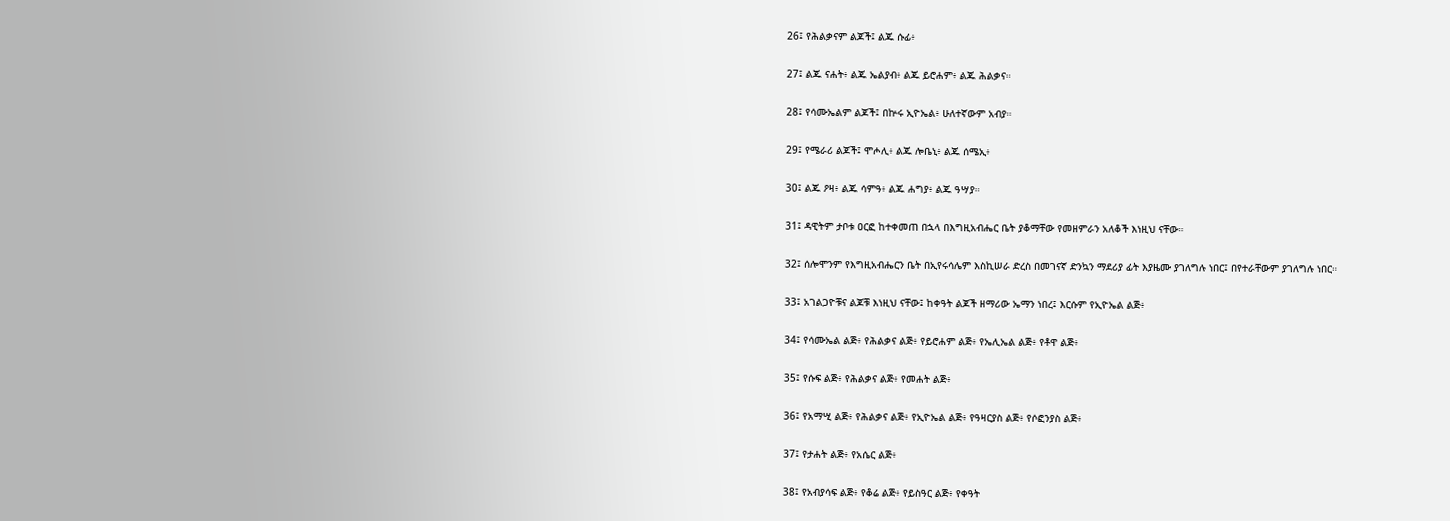26፤ የሕልቃናም ልጆች፤ ልጁ ሱፊ፥

27፤ ልጁ ናሐት፥ ልጁ ኤልያብ፥ ልጁ ይሮሐም፥ ልጁ ሕልቃና።

28፤ የሳሙኤልም ልጆች፤ በኵሩ ኢዮኤል፥ ሁለተኛውም አብያ።

29፤ የሜራሪ ልጆች፤ ሞሖሊ፥ ልጁ ሎቤኒ፥ ልጁ ሰሜኢ፥

30፤ ልጁ ዖዛ፥ ልጁ ሳምዓ፥ ልጁ ሐግያ፥ ልጁ ዓሣያ።

31፤ ዳዊትም ታቦቱ ዐርፎ ከተቀመጠ በኋላ በእግዚአብሔር ቤት ያቆማቸው የመዘምራን አለቆች እነዚህ ናቸው።

32፤ ሰሎሞንም የእግዚአብሔርን ቤት በኢየሩሳሌም እስኪሠራ ድረስ በመገናኛ ድንኳን ማደሪያ ፊት እያዜሙ ያገለግሉ ነበር፤ በየተራቸውም ያገለግሉ ነበር።

33፤ አገልጋዮቹና ልጆቹ እነዚህ ናቸው፤ ከቀዓት ልጆች ዘማሪው ኤማን ነበረ፤ እርሱም የኢዮኤል ልጅ፥

34፤ የሳሙኤል ልጅ፥ የሕልቃና ልጅ፥ የይሮሐም ልጅ፥ የኤሊኤል ልጅ፥ የቶዋ ልጅ፥

35፤ የሱፍ ልጅ፥ የሕልቃና ልጅ፥ የመሐት ልጅ፥

36፤ የአማሢ ልጅ፥ የሕልቃና ልጅ፥ የኢዮኤል ልጅ፥ የዓዛርያስ ልጅ፥ የሶፎንያስ ልጅ፥

37፤ የታሐት ልጅ፥ የአሴር ልጅ፥

38፤ የአብያሳፍ ልጅ፥ የቆሬ ልጅ፥ የይስዓር ልጅ፥ የቀዓት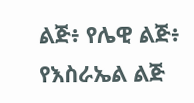ልጅ፥ የሌዊ ልጅ፥ የእስራኤል ልጅ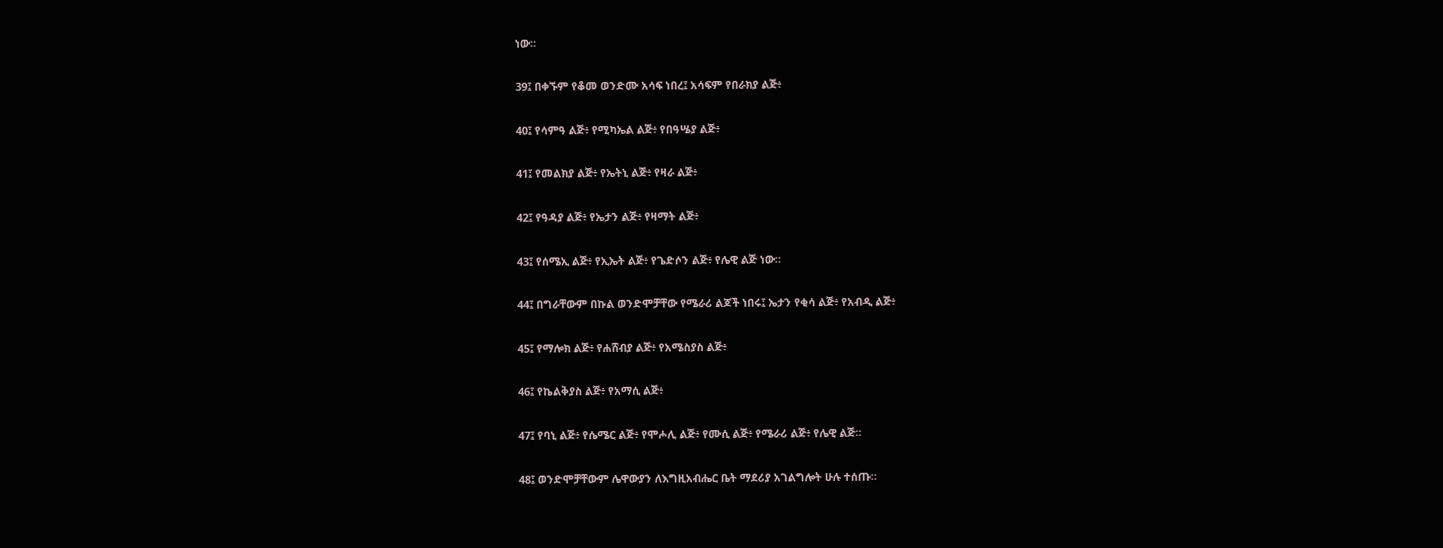ነው።

39፤ በቀኙም የቆመ ወንድሙ አሳፍ ነበረ፤ አሳፍም የበራክያ ልጅ፥

40፤ የሳምዓ ልጅ፥ የሚካኤል ልጅ፥ የበዓሤያ ልጅ፥

41፤ የመልክያ ልጅ፥ የኤትኒ ልጅ፥ የዛራ ልጅ፥

42፤ የዓዳያ ልጅ፥ የኤታን ልጅ፥ የዛማት ልጅ፥

43፤ የሰሜኢ ልጅ፥ የኢኤት ልጅ፥ የጌድሶን ልጅ፥ የሌዊ ልጅ ነው።

44፤ በግራቸውም በኩል ወንድሞቻቸው የሜራሪ ልጆች ነበሩ፤ ኤታን የቂሳ ልጅ፥ የአብዲ ልጅ፥

45፤ የማሎክ ልጅ፥ የሐሸብያ ልጅ፥ የአሜስያስ ልጅ፥

46፤ የኬልቅያስ ልጅ፥ የአማሲ ልጅ፥

47፤ የባኒ ልጅ፥ የሴሜር ልጅ፥ የሞሖሊ ልጅ፥ የሙሲ ልጅ፥ የሜራሪ ልጅ፥ የሌዊ ልጅ።

48፤ ወንድሞቻቸውም ሌዋውያን ለእግዚአብሔር ቤት ማደሪያ አገልግሎት ሁሉ ተሰጡ።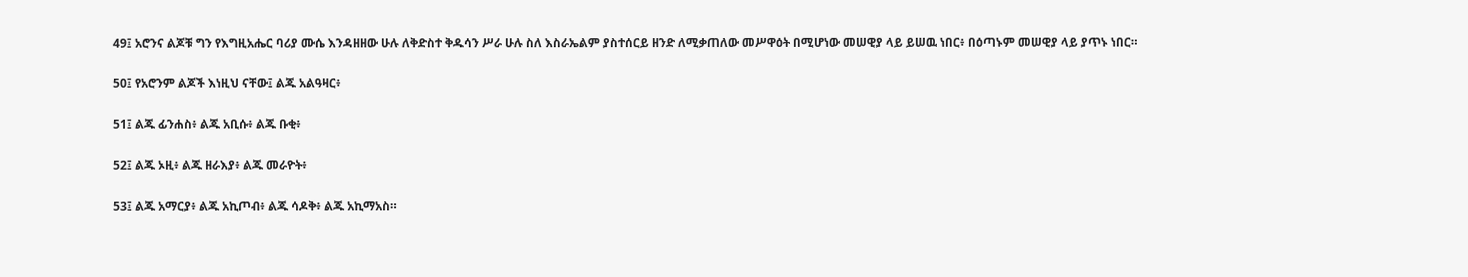49፤ አሮንና ልጆቹ ግን የእግዚአሔር ባሪያ ሙሴ እንዳዘዘው ሁሉ ለቅድስተ ቅዱሳን ሥራ ሁሉ ስለ እስራኤልም ያስተሰርይ ዘንድ ለሚቃጠለው መሥዋዕት በሚሆነው መሠዊያ ላይ ይሠዉ ነበር፥ በዕጣኑም መሠዊያ ላይ ያጥኑ ነበር።

50፤ የአሮንም ልጆች እነዚህ ናቸው፤ ልጁ አልዓዛር፥

51፤ ልጁ ፊንሐስ፥ ልጁ አቢሱ፥ ልጁ ቡቂ፥

52፤ ልጁ ኦዚ፥ ልጁ ዘራእያ፥ ልጁ መራዮት፥

53፤ ልጁ አማርያ፥ ልጁ አኪጦብ፥ ልጁ ሳዶቅ፥ ልጁ አኪማአስ።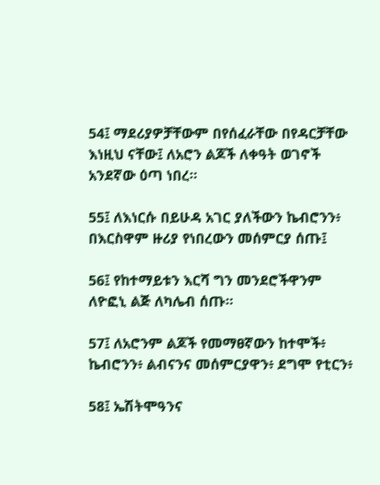54፤ ማደሪያዎቻቸውም በየሰፈራቸው በየዳርቻቸው እነዚህ ናቸው፤ ለአሮን ልጆች ለቀዓት ወገኖች አንደኛው ዕጣ ነበረ።

55፤ ለእነርሱ በይሁዳ አገር ያለችውን ኬብሮንን፥ በእርስዋም ዙሪያ የነበረውን መሰምርያ ሰጡ፤

56፤ የከተማይቱን እርሻ ግን መንደሮችዋንም ለዮፎኒ ልጅ ለካሌብ ሰጡ።

57፤ ለአሮንም ልጆች የመማፀኛውን ከተሞች፥ ኬብሮንን፥ ልብናንና መሰምርያዋን፥ ደግሞ የቲርን፥

58፤ ኤሽትሞዓንና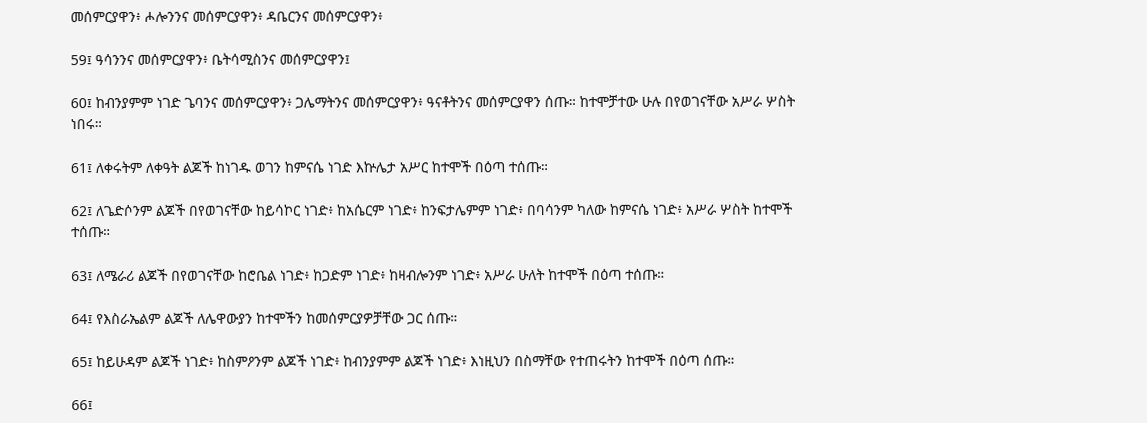መሰምርያዋን፥ ሖሎንንና መሰምርያዋን፥ ዳቤርንና መሰምርያዋን፥

59፤ ዓሳንንና መሰምርያዋን፥ ቤትሳሚስንና መሰምርያዋን፤

60፤ ከብንያምም ነገድ ጌባንና መሰምርያዋን፥ ጋሌማትንና መሰምርያዋን፥ ዓናቶትንና መሰምርያዋን ሰጡ። ከተሞቻተው ሁሉ በየወገናቸው አሥራ ሦስት ነበሩ።

61፤ ለቀሩትም ለቀዓት ልጆች ከነገዱ ወገን ከምናሴ ነገድ እኵሌታ አሥር ከተሞች በዕጣ ተሰጡ።

62፤ ለጌድሶንም ልጆች በየወገናቸው ከይሳኮር ነገድ፥ ከአሴርም ነገድ፥ ከንፍታሌምም ነገድ፥ በባሳንም ካለው ከምናሴ ነገድ፥ አሥራ ሦስት ከተሞች ተሰጡ።

63፤ ለሜራሪ ልጆች በየወገናቸው ከሮቤል ነገድ፥ ከጋድም ነገድ፥ ከዛብሎንም ነገድ፥ አሥራ ሁለት ከተሞች በዕጣ ተሰጡ።

64፤ የእስራኤልም ልጆች ለሌዋውያን ከተሞችን ከመሰምርያዎቻቸው ጋር ሰጡ።

65፤ ከይሁዳም ልጆች ነገድ፥ ከስምዖንም ልጆች ነገድ፥ ከብንያምም ልጆች ነገድ፥ እነዚህን በስማቸው የተጠሩትን ከተሞች በዕጣ ሰጡ።

66፤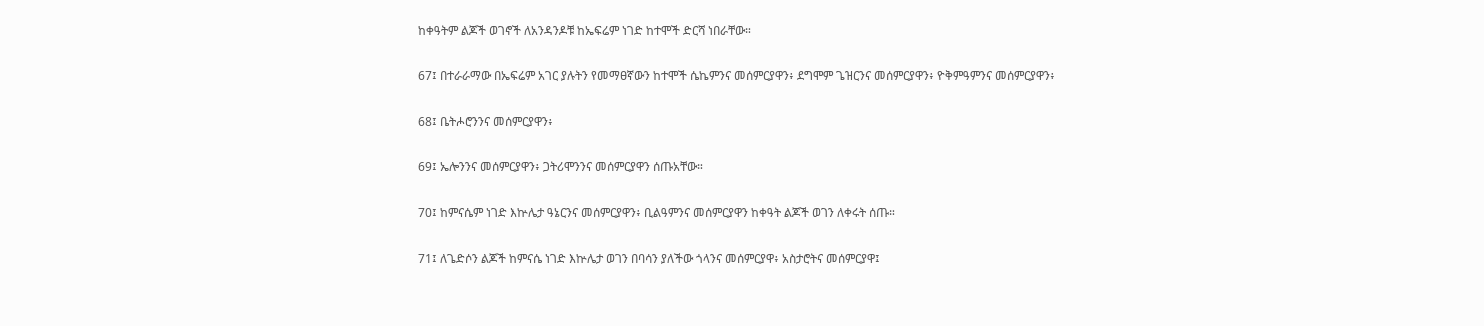ከቀዓትም ልጆች ወገኖች ለአንዳንዶቹ ከኤፍሬም ነገድ ከተሞች ድርሻ ነበራቸው።

67፤ በተራራማው በኤፍሬም አገር ያሉትን የመማፀኛውን ከተሞች ሴኬምንና መሰምርያዋን፥ ደግሞም ጌዝርንና መሰምርያዋን፥ ዮቅምዓምንና መሰምርያዋን፥

68፤ ቤትሖሮንንና መሰምርያዋን፥

69፤ ኤሎንንና መሰምርያዋን፥ ጋትሪሞንንና መሰምርያዋን ሰጡአቸው።

70፤ ከምናሴም ነገድ እኵሌታ ዓኔርንና መሰምርያዋን፥ ቢልዓምንና መሰምርያዋን ከቀዓት ልጆች ወገን ለቀሩት ሰጡ።

71፤ ለጌድሶን ልጆች ከምናሴ ነገድ እኵሌታ ወገን በባሳን ያለችው ጎላንና መሰምርያዋ፥ አስታሮትና መሰምርያዋ፤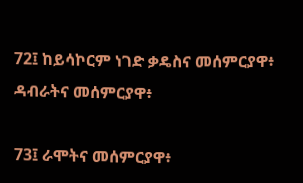72፤ ከይሳኮርም ነገድ ቃዴስና መሰምርያዋ፥ ዳብራትና መሰምርያዋ፥

73፤ ራሞትና መሰምርያዋ፥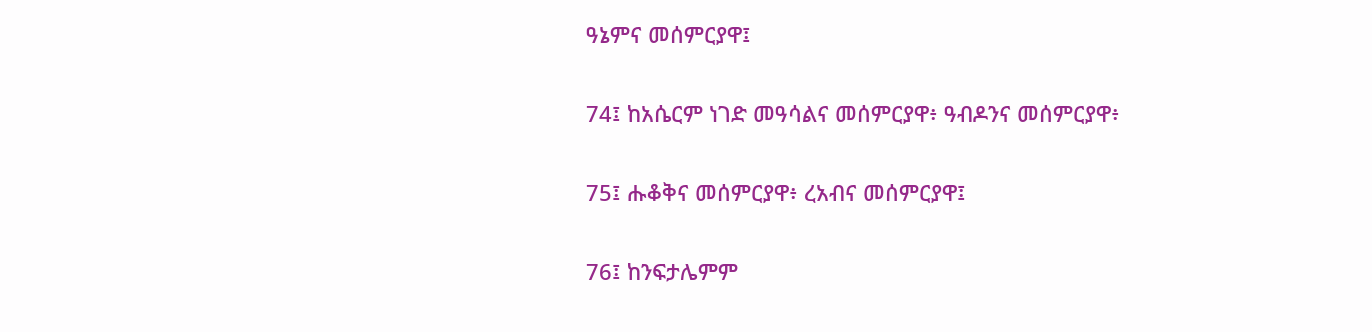ዓኔምና መሰምርያዋ፤

74፤ ከአሴርም ነገድ መዓሳልና መሰምርያዋ፥ ዓብዶንና መሰምርያዋ፥

75፤ ሑቆቅና መሰምርያዋ፥ ረአብና መሰምርያዋ፤

76፤ ከንፍታሌምም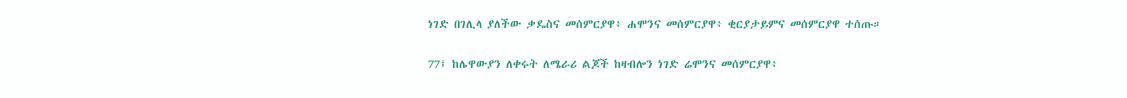ነገድ በገሊላ ያለችው ቃዴስና መሰምርያዋ፥ ሐሞንና መሰምርያዋ፥ ቂርያታይምና መሰምርያዋ ተሰጡ።

77፤ ከሌዋውያን ለቀሩት ለሜራሪ ልጆች ከዛብሎን ነገድ ሬሞንና መሰምርያዋ፥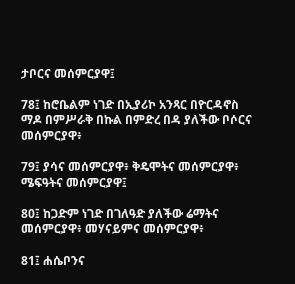ታቦርና መሰምርያዋ፤

78፤ ከሮቤልም ነገድ በኢያሪኮ አንጻር በዮርዳኖስ ማዶ በምሥራቅ በኩል በምድረ በዳ ያለችው ቦሶርና መሰምርያዋ፥

79፤ ያሳና መሰምርያዋ፥ ቅዴሞትና መሰምርያዋ፥ ሜፍዓትና መሰምርያዋ፤

80፤ ከጋድም ነገድ በገለዓድ ያለችው ሬማትና መሰምርያዋ፥ መሃናይምና መሰምርያዋ፥

81፤ ሐሴቦንና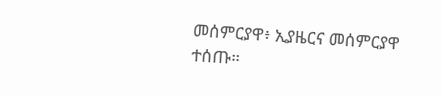መሰምርያዋ፥ ኢያዜርና መሰምርያዋ ተሰጡ።